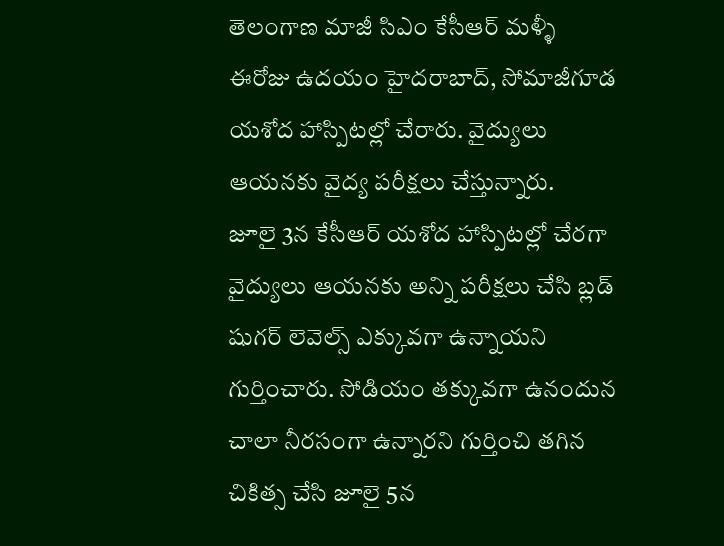తెలంగాణ మాజీ సిఎం కేసీఆర్ మళ్ళీ ఈరోజు ఉదయం హైదరాబాద్, సోమాజీగూడ యశోద హాస్పిటల్లో చేరారు. వైద్యులు ఆయనకు వైద్య పరీక్షలు చేస్తున్నారు.
జూలై 3న కేసీఆర్ యశోద హాస్పిటల్లో చేరగా వైద్యులు ఆయనకు అన్ని పరీక్షలు చేసి బ్లడ్ షుగర్ లెవెల్స్ ఎక్కువగా ఉన్నాయని గుర్తించారు. సోడియం తక్కువగా ఉనందున చాలా నీరసంగా ఉన్నారని గుర్తించి తగిన చికిత్స చేసి జూలై 5న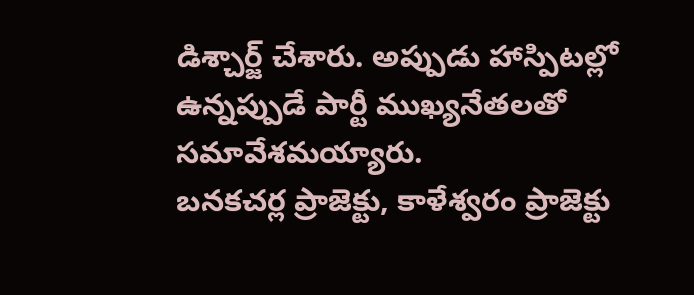డిశ్చార్జ్ చేశారు. అప్పుడు హాస్పిటల్లో ఉన్నప్పుడే పార్టీ ముఖ్యనేతలతో సమావేశమయ్యారు.
బనకచర్ల ప్రాజెక్టు, కాళేశ్వరం ప్రాజెక్టు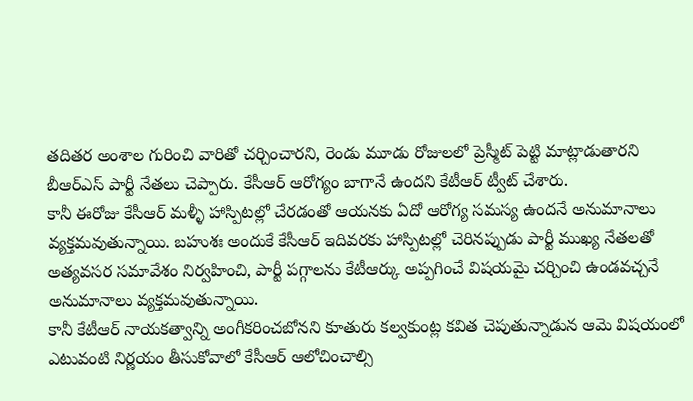తదితర అంశాల గురించి వారితో చర్చించారని, రెండు మూడు రోజులలో ప్రెస్మీట్ పెట్టి మాట్లాడుతారని బీఆర్ఎస్ పార్టీ నేతలు చెప్పారు. కేసీఆర్ ఆరోగ్యం బాగానే ఉందని కేటీఆర్ ట్వీట్ చేశారు.
కానీ ఈరోజు కేసీఆర్ మళ్ళీ హాస్పిటల్లో చేరడంతో ఆయనకు ఏదో ఆరోగ్య సమస్య ఉందనే అనుమానాలు వ్యక్తమవుతున్నాయి. బహుశః అందుకే కేసీఆర్ ఇదివరకు హాస్పిటల్లో చెరినప్పుడు పార్టీ ముఖ్య నేతలతో అత్యవసర సమావేశం నిర్వహించి, పార్టీ పగ్గాలను కేటీఆర్కు అప్పగించే విషయమై చర్చించి ఉండవచ్చనే అనుమానాలు వ్యక్తమవుతున్నాయి.
కానీ కేటీఆర్ నాయకత్వాన్ని అంగీకరించబోనని కూతురు కల్వకుంట్ల కవిత చెపుతున్నాడున ఆమె విషయంలో ఎటువంటి నిర్ణయం తీసుకోవాలో కేసీఆర్ ఆలోచించాల్సి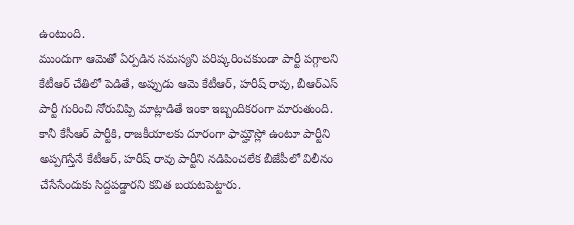ఉంటుంది.
ముందుగా ఆమెతో ఏర్పడిన సమస్యని పరిష్కరించకుండా పార్టీ పగ్గాలని కేటీఆర్ చేతిలో పెడితే, అప్పుడు ఆమె కేటీఆర్, హరీష్ రావు, బీఆర్ఎస్ పార్టీ గురించి నోరువిప్పి మాట్లాడితే ఇంకా ఇబ్బందికరంగా మారుతుంది.
కానీ కేసీఆర్ పార్టీకి, రాజకీయాలకు దూరంగా ఫామ్హౌస్లో ఉంటూ పార్టీని అప్పగిస్తేనే కేటీఆర్, హరీష్ రావు పార్టీని నడిపించలేక బీజేపీలో విలీనం చేసేసేందుకు సిద్దపడ్డారని కవిత బయటపెట్టారు.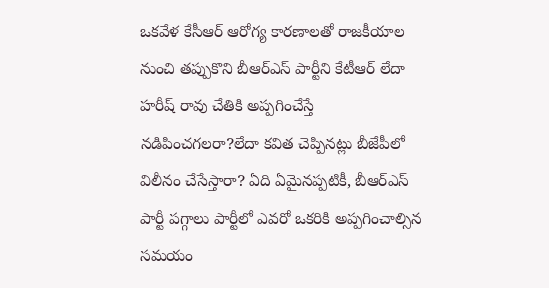ఒకవేళ కేసీఆర్ ఆరోగ్య కారణాలతో రాజకీయాల నుంచి తప్పుకొని బీఆర్ఎస్ పార్టీని కేటీఆర్ లేదా హరీష్ రావు చేతికి అప్పగించేస్తే నడిపించగలరా?లేదా కవిత చెప్పినట్లు బీజేపీలో విలీనం చేసేస్తారా? ఏది ఏమైనప్పటికీ, బీఆర్ఎస్ పార్టీ పగ్గాలు పార్టీలో ఎవరో ఒకరికి అప్పగించాల్సిన సమయం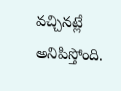వచ్చినట్లే అనిపిస్తోంది.